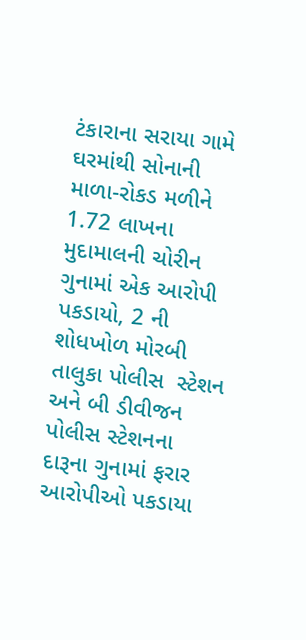ટંકારાના સરાયા ગામે ઘરમાંથી સોનાની માળા-રોકડ મળીને 1.72 લાખના મુદામાલની ચોરીન ગુનામાં એક આરોપી પકડાયો, 2 ની શોધખોળ મોરબી તાલુકા પોલીસ  સ્ટેશન અને બી ડીવીજન પોલીસ સ્ટેશનના દારૂના ગુનામાં ફરાર આરોપીઓ પકડાયા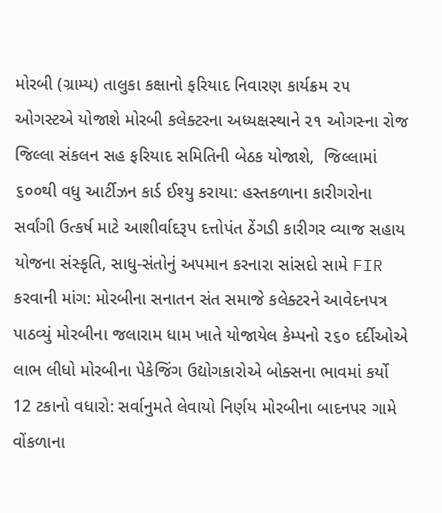મોરબી (ગ્રામ્ય) તાલુકા કક્ષાનો ફરિયાદ નિવારણ કાર્યક્રમ ૨૫ ઓગસ્ટએ યોજાશે મોરબી કલેક્ટરના અધ્યક્ષસ્થાને ૨૧ ઓગસ્ના રોજ જિલ્લા સંકલન સહ ફરિયાદ સમિતિની બેઠક યોજાશે,  જિલ્લામાં ૬૦૦થી વધુ આર્ટીઝન કાર્ડ ઈશ્યુ કરાયા: હસ્તકળાના કારીગરોના સર્વાંગી ઉત્કર્ષ માટે આશીર્વાદરૂપ દત્તોપંત ઠેંગડી કારીગર વ્યાજ સહાય યોજના સંસ્કૃતિ, સાધુ-સંતોનું અપમાન કરનારા સાંસદો સામે FIR કરવાની માંગ: મોરબીના સનાતન સંત સમાજે કલેક્ટરને આવેદનપત્ર પાઠવ્યું મોરબીના જલારામ ધામ ખાતે યોજાયેલ કેમ્પનો ૨૬૦ દર્દીઓએ લાભ લીધો મોરબીના પેકેજિંગ ઉદ્યોગકારોએ બોક્સના ભાવમાં કર્યો 12 ટકાનો વધારો: સર્વાનુમતે લેવાયો નિર્ણય મોરબીના બાદનપર ગામે વોંકળાના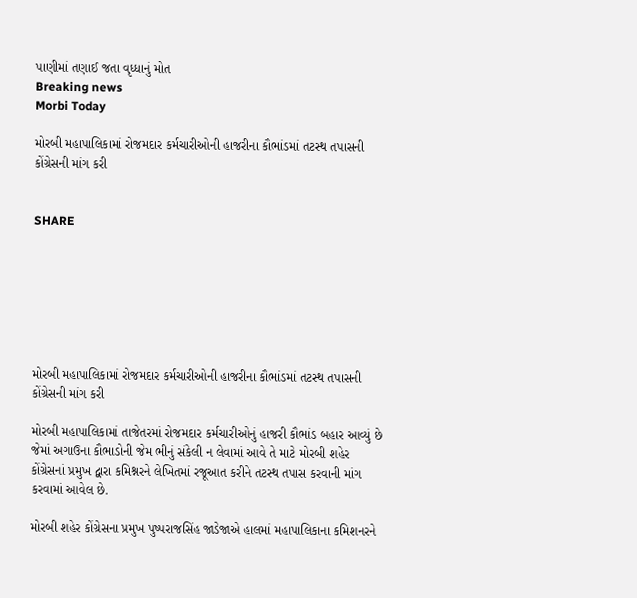પાણીમાં તણાઈ જતા વૃધ્ધાનું મોત
Breaking news
Morbi Today

મોરબી મહાપાલિકામાં રોજમદાર કર્મચારીઓની હાજરીના કૌભાંડમાં તટસ્થ તપાસની કોંગ્રેસની માંગ કરી


SHARE







મોરબી મહાપાલિકામાં રોજમદાર કર્મચારીઓની હાજરીના કૌભાંડમાં તટસ્થ તપાસની કોંગ્રેસની માંગ કરી

મોરબી મહાપાલિકામાં તાજેતરમાં રોજમદાર કર્મચારીઓનું હાજરી કૌભાંડ બહાર આવ્યું છે જેમાં અગાઉના કૌભાડોની જેમ ભીનું સંકેલી ન લેવામાં આવે તે માટે મોરબી શહેર કોંગ્રેસનાં પ્રમુખ દ્વારા કમિશ્નરને લેખિતમાં રજૂઆત કરીને તટસ્થ તપાસ કરવાની માંગ કરવામાં આવેલ છે.

મોરબી શહેર કોંગ્રેસના પ્રમુખ પુષ્પરાજસિંહ જાડેજાએ હાલમાં મહાપાલિકાના કમિશનરને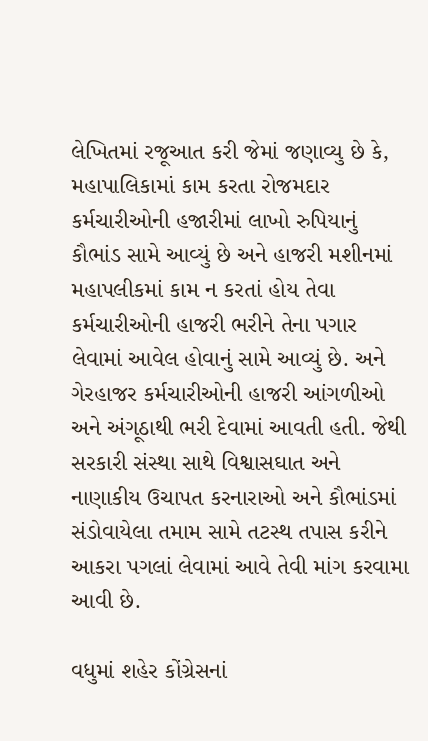લેખિતમાં રજૂઆત કરી જેમાં જણાવ્યુ છે કે, મહાપાલિકામાં કામ કરતા રોજમદાર કર્મચારીઓની હજારીમાં લાખો રુપિયાનું કૌભાંડ સામે આવ્યું છે અને હાજરી મશીનમાં મહાપલીકમાં કામ ન કરતાં હોય તેવા કર્મચારીઓની હાજરી ભરીને તેના પગાર લેવામાં આવેલ હોવાનું સામે આવ્યું છે. અને ગેરહાજર કર્મચારીઓની હાજરી આંગળીઓ અને અંગૂઠાથી ભરી દેવામાં આવતી હતી. જેથી સરકારી સંસ્થા સાથે વિશ્વાસઘાત અને નાણાકીય ઉચાપત કરનારાઓ અને કૌભાંડમાં સંડોવાયેલા તમામ સામે તટસ્થ તપાસ કરીને આકરા પગલાં લેવામાં આવે તેવી માંગ કરવામા આવી છે.

વધુમાં શહેર કોંગ્રેસનાં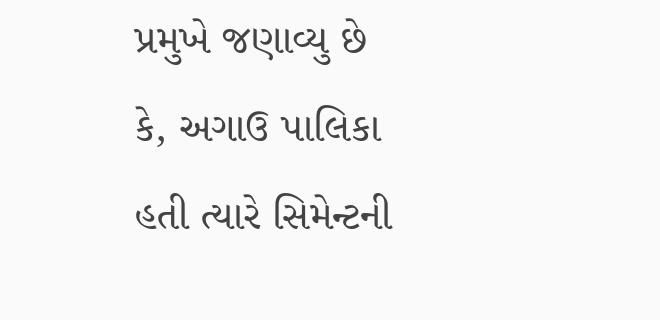પ્રમુખે જણાવ્યુ છે કે, અગાઉ પાલિકા હતી ત્યારે સિમેન્ટની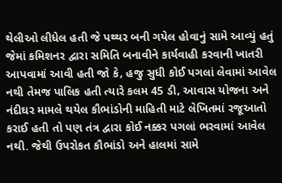થેલીઓ લીધેલ હતી જે પથ્થર બની ગયેલ હોવાનું સામે આવ્યું હતું જેમાં કમિશનર દ્વારા સમિતિ બનાવીને કાર્યવાહી કરવાની ખાતરી આપવામાં આવી હતી જો કે, હજુ સુધી કોઈ પગલાં લેવામાં આવેલ નથી તેમજ પાલિક હતી ત્યારે કલમ 45 ડી, આવાસ યોજના અને નંદીઘર મામલે થયેલ કૌભાંડોની માહિતી માટે લેખિતમાં રજૂઆતો કરાઈ હતી તો પણ તંત્ર દ્વારા કોઈ નક્કર પગલાં ભરવામાં આવેલ નથી. જેથી ઉપરોકત કૌભાંડો અને હાલમાં સામે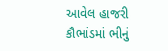આવેલ હાજરી કૌભાંડમાં ભીનું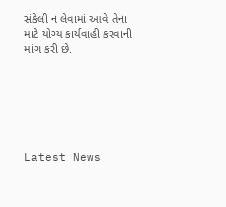સંકેલી ન લેવામાં આવે તેના માટે યોગ્ય કાર્યવાહી કરવાની માંગ કરી છે.






Latest News